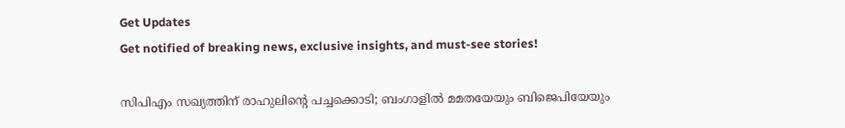Get Updates
Get notified of breaking news, exclusive insights, and must-see stories!

സിപിഎം സഖ്യത്തിന് രാഹുലിന്‍റെ പച്ചക്കൊടി; ബംഗാളില്‍ മമതയേയും ബിജെപിയേയും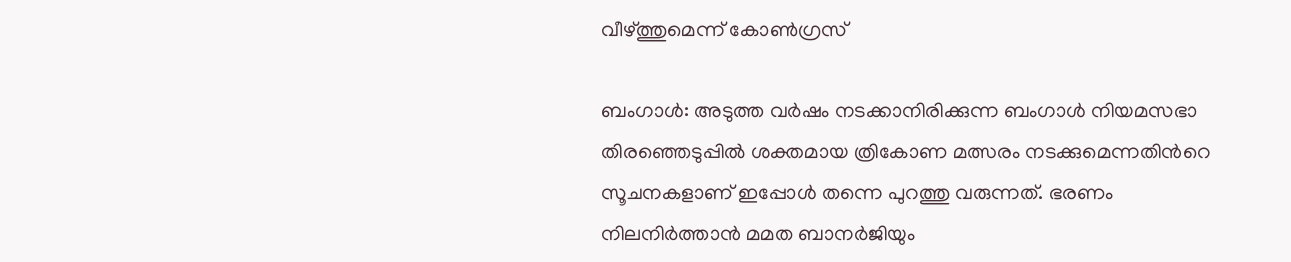വീഴ്ത്തുമെന്ന് കോണ്‍ഗ്രസ്

ബംഗാള്‍: അടുത്ത വര്‍ഷം നടക്കാനിരിക്കുന്ന ബംഗാള്‍ നിയമസഭാ തിരഞ്ഞെടുപ്പില്‍ ശക്തമായ ത്രികോണ മത്സരം നടക്കുമെന്നതിന്‍റെ സൂചനകളാണ് ഇപ്പോള്‍ തന്നെ പുറത്തു വരുന്നത്. ഭരണം നിലനിര്‍ത്താന്‍ മമത ബാനര്‍ജിയും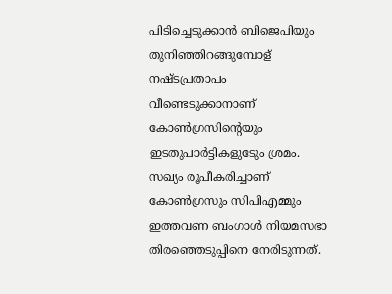പിടിച്ചെടുക്കാന്‍ ബിജെപിയും തുനിഞ്ഞിറങ്ങുമ്പോള് നഷ്ടപ്രതാപം വീണ്ടെടുക്കാനാണ് കോണ്‍ഗ്രസിന്‍റെയും ഇടതുപാര്‍ട്ടികളുടേും ശ്രമം. സഖ്യം രൂപീകരിച്ചാണ് കോണ്‍ഗ്രസും സിപിഎമ്മും ഇത്തവണ ബംഗാള്‍ നിയമസഭാ തിരഞ്ഞെടുപ്പിനെ നേരിടുന്നത്.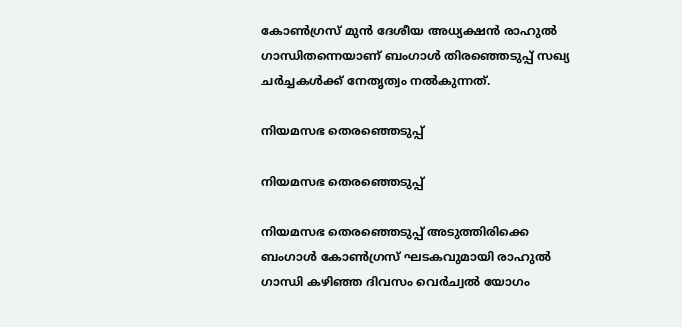കോണ്‍ഗ്രസ് മുന്‍ ദേശീയ അധ്യക്ഷന്‍ രാഹുല്‍ ഗാന്ധിതന്നെയാണ് ബംഗാള്‍ തിരഞ്ഞെടുപ്പ് സഖ്യ ചര്‍ച്ചകള്‍ക്ക് നേതൃത്വം നല്‍കുന്നത്.

നിയമസഭ തെരഞ്ഞെടുപ്പ്

നിയമസഭ തെരഞ്ഞെടുപ്പ്

നിയമസഭ തെരഞ്ഞെടുപ്പ് അടുത്തിരിക്കെ ബംഗാള്‍ കോണ്‍ഗ്രസ് ഘടകവുമായി രാഹുല്‍ ഗാന്ധി കഴിഞ്ഞ ദിവസം വെര്‍ച്വല്‍ യോഗം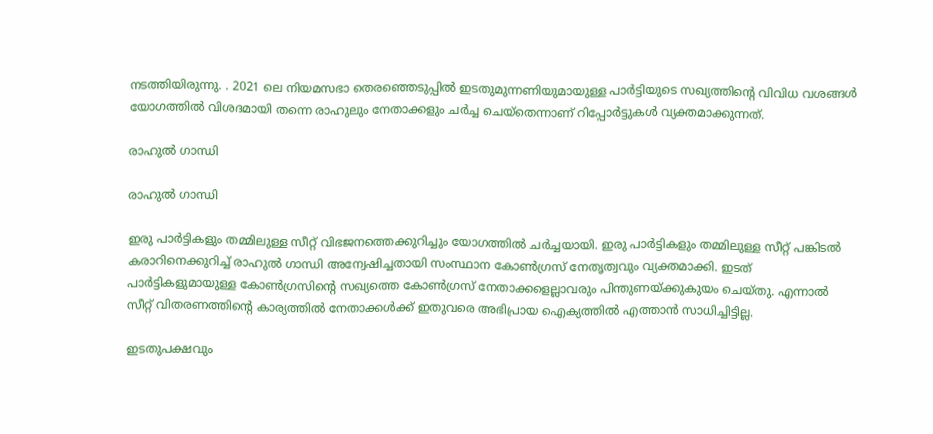നടത്തിയിരുന്നു. . 2021 ലെ നിയമസഭാ തെരഞ്ഞെടുപ്പില്‍ ഇടതുമുന്നണിയുമായുള്ള പാർട്ടിയുടെ സഖ്യത്തിന്റെ വിവിധ വശങ്ങൾ യോഗത്തില്‍ വിശദമായി തന്നെ രാഹുലും നേതാക്കളും ചര്‍ച്ച ചെയ്തെന്നാണ് റിപ്പോര്‍ട്ടുകള്‍ വ്യക്തമാക്കുന്നത്.

രാഹുല്‍ ഗാന്ധി

രാഹുല്‍ ഗാന്ധി

ഇരു പാര്‍ട്ടികളും തമ്മിലുള്ള സീറ്റ് വിഭജനത്തെക്കുറിച്ചും യോഗത്തില്‍ ചര്‍ച്ചയായി. ഇരു പാർട്ടികളും തമ്മിലുള്ള സീറ്റ് പങ്കിടൽ കരാറിനെക്കുറിച്ച് രാഹുല്‍ ഗാന്ധി അന്വേഷിച്ചതായി സംസ്ഥാന കോൺഗ്രസ് നേതൃത്വവും വ്യക്തമാക്കി. ഇടത് പാര്‍ട്ടികളുമായുള്ള കോണ്‍ഗ്രസിന്റെ സഖ്യത്തെ കോണ്‍ഗ്രസ് നേതാക്കളെല്ലാവരും പിന്തുണയ്ക്കുകുയം ചെയ്തു. എന്നാല്‍ സീറ്റ് വിതരണത്തിന്‍റെ കാര്യത്തില്‍ നേതാക്കള്‍ക്ക് ഇതുവരെ അഭിപ്രായ ഐക്യത്തില്‍ എത്താന്‍ സാധിച്ചിട്ടില്ല.

ഇടതുപക്ഷവും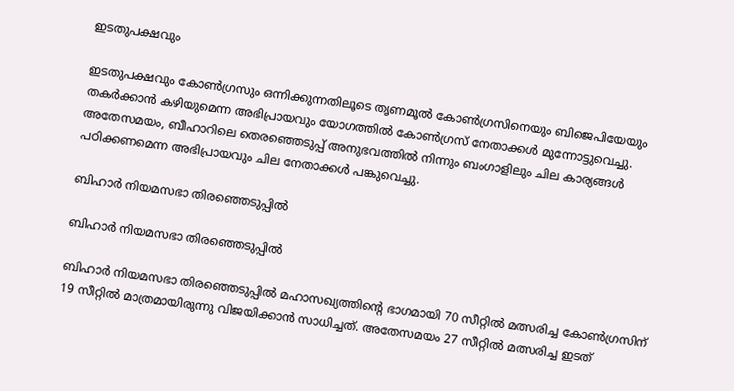ഇടതുപക്ഷവും

ഇടതുപക്ഷവും കോണ്‍ഗ്രസും ഒന്നിക്കുന്നതിലൂടെ തൃണമൂല്‍ കോണ്‍ഗ്രസിനെയും ബിജെപിയേയും തകര്‍ക്കാന്‍ കഴിയുമെന്ന അഭിപ്രായവും യോഗത്തില്‍ കോണ്‍ഗ്രസ് നേതാക്കള്‍ മുന്നോട്ടുവെച്ചു. അതേസമയം, ബീഹാറിലെ തെരഞ്ഞെടുപ്പ് അനുഭവത്തില്‍ നിന്നും ബംഗാളിലും ചില കാര്യങ്ങള്‍ പഠിക്കണമെന്ന അഭിപ്രായവും ചില നേതാക്കള്‍ പങ്കുവെച്ചു.

ബിഹാര്‍ നിയമസഭാ തിരഞ്ഞെടുപ്പില്‍

ബിഹാര്‍ നിയമസഭാ തിരഞ്ഞെടുപ്പില്‍

ബിഹാര്‍ നിയമസഭാ തിരഞ്ഞെടുപ്പില്‍ മഹാസഖ്യത്തിന്‍റെ ഭാഗമായി 70 സീറ്റില്‍ മത്സരിച്ച കോണ്‍ഗ്രസിന് 19 സീറ്റില്‍ മാത്രമായിരുന്നു വിജയിക്കാന്‍ സാധിച്ചത്. അതേസമയം 27 സീറ്റില്‍ മത്സരിച്ച ഇടത്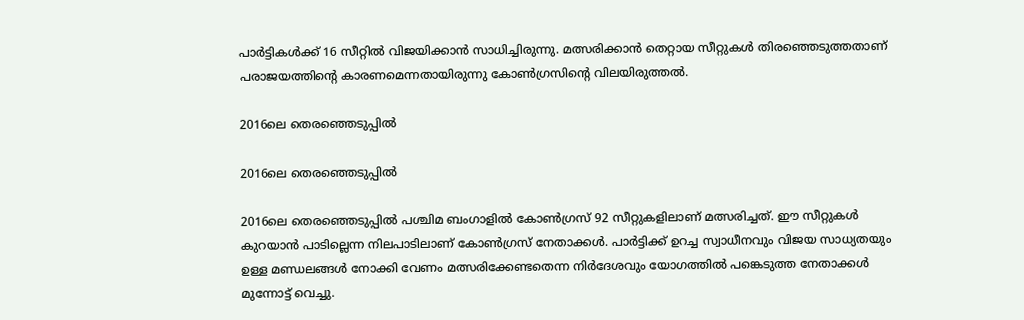പാര്‍ട്ടികള്‍ക്ക് 16 സീറ്റില്‍ വിജയിക്കാന്‍ സാധിച്ചിരുന്നു. മത്സരിക്കാന്‍ തെറ്റായ സീറ്റുകള്‍ തിരഞ്ഞെടുത്തതാണ് പരാജയത്തിന്‍റെ കാരണമെന്നതായിരുന്നു കോണ്‍ഗ്രസിന്‍റെ വിലയിരുത്തല്‍.

2016ലെ തെരഞ്ഞെടുപ്പില്‍

2016ലെ തെരഞ്ഞെടുപ്പില്‍

2016ലെ തെരഞ്ഞെടുപ്പില്‍ പശ്ചിമ ബംഗാളില്‍ കോണ്‍ഗ്രസ് 92 സീറ്റുകളിലാണ് മത്സരിച്ചത്. ഈ സീറ്റുകള്‍ കുറയാന്‍ പാടില്ലെന്ന നിലപാടിലാണ് കോണ്‍ഗ്രസ് നേതാക്കള്‍. പാര്‍ട്ടിക്ക് ഉറച്ച സ്വാധീനവും വിജയ സാധ്യതയും ഉള്ള മണ്ഡലങ്ങള്‍ നോക്കി വേണം മത്സരിക്കേണ്ടതെന്ന നിര്‍ദേശവും യോഗത്തില്‍ പങ്കെടുത്ത നേതാക്കള്‍ മുന്നോട്ട് വെച്ചു.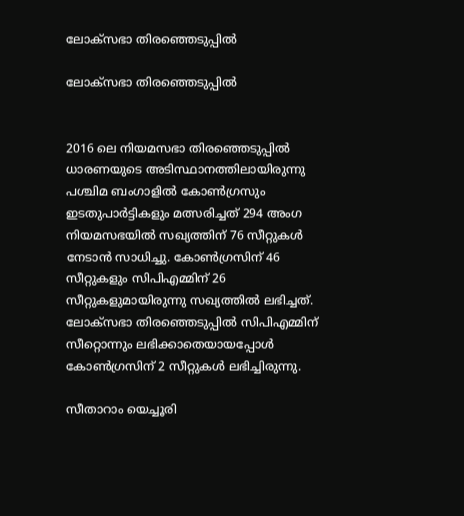ലോക്സഭാ തിരഞ്ഞെടുപ്പില്‍

ലോക്സഭാ തിരഞ്ഞെടുപ്പില്‍


2016 ലെ നിയമസഭാ തിരഞ്ഞെടുപ്പില്‍ ധാരണയുടെ അടിസ്ഥാനത്തിലായിരുന്നു പശ്ചിമ ബംഗാളില്‍ കോണ്‍ഗ്രസും ഇടതുപാര്‍ട്ടികളും മത്സരിച്ചത് 294 അംഗ നിയമസഭയില്‍ സഖ്യത്തിന് 76 സീറ്റുകള്‍ നേടാന്‍ സാധിച്ചു. കോണ്‍ഗ്രസിന് 46 സീറ്റുകളും സിപിഎമ്മിന് 26 സീറ്റുകളുമായിരുന്നു സഖ്യത്തില്‍ ലഭിച്ചത്. ലോക്സഭാ തിരഞ്ഞെടുപ്പില്‍ സിപിഎമ്മിന് സീറ്റൊന്നും ലഭിക്കാതെയായപ്പോള്‍ കോണ്‍ഗ്രസിന് 2 സീറ്റുകള്‍ ലഭിച്ചിരുന്നു.

സീതാറാം യെച്ചൂരി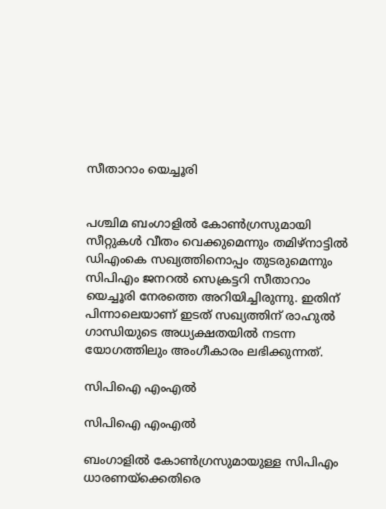സീതാറാം യെച്ചൂരി


പശ്ചിമ ബംഗാളില്‍ കോണ്‍ഗ്രസുമായി സീറ്റുകള്‍ വീതം വെക്കുമെന്നും തമിഴ്നാട്ടില്‍ ഡിഎംകെ സഖ്യത്തിനൊപ്പം തുടരുമെന്നും സിപിഎം ജനറല്‍ സെക്രട്ടറി സീതാറാം യെച്ചൂരി നേരത്തെ അറിയിച്ചിരുന്നു. ഇതിന് പിന്നാലെയാണ് ഇടത് സഖ്യത്തിന് രാഹുല്‍ ഗാന്ധിയുടെ അധ്യക്ഷതയില്‍ നടന്ന യോഗത്തിലും അംഗീകാരം ലഭിക്കുന്നത്.

സിപിഐ എംഎല്‍

സിപിഐ എംഎല്‍

ബംഗാളില്‍ കോണ്‍ഗ്രസുമായുള്ള സിപിഎം ധാരണയ്ക്കെതിരെ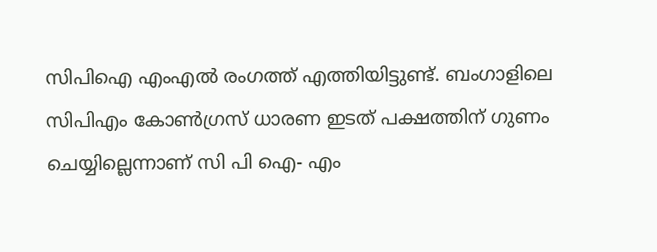സിപിഐ എംഎല്‍ രംഗത്ത് എത്തിയിട്ടുണ്ട്. ബംഗാളിലെ സിപിഎം കോണ്‍ഗ്രസ് ധാരണ ഇടത് പക്ഷത്തിന് ഗുണം ചെയ്യില്ലെന്നാണ് സി പി ഐ- എം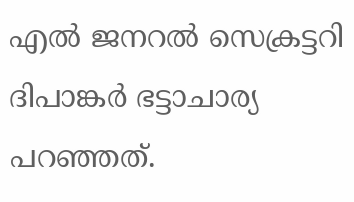എല്‍ ജനറല്‍ സെക്രട്ടറി ദിപാങ്കര്‍ ഭട്ടാചാര്യ പറഞ്ഞത്.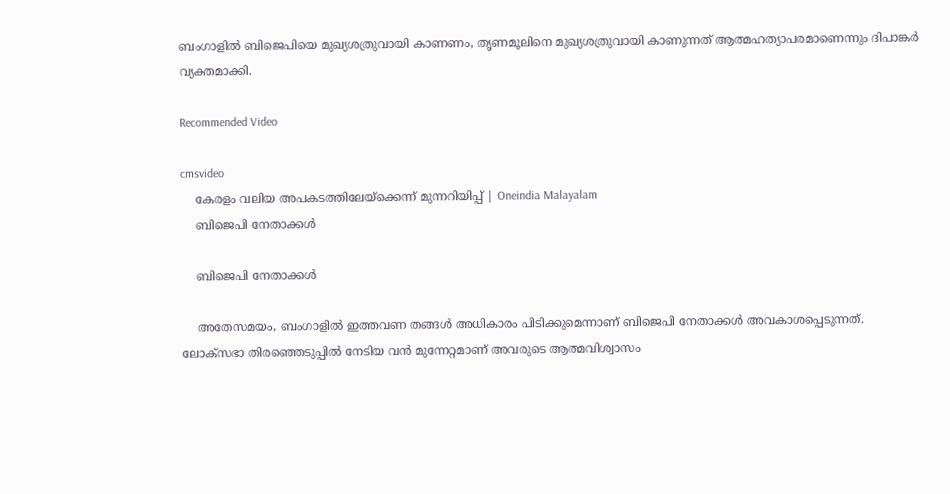ബംഗാളില്‍ ബിജെപിയെ മുഖ്യശത്രുവായി കാണണം, തൃണമൂലിനെ മുഖ്യശത്രുവായി കാണുന്നത് ആത്മഹത്യാപരമാണെന്നും ദിപാങ്കര്‍ വ്യക്തമാക്കി.

Recommended Video

cmsvideo
    കേരളം വലിയ അപകടത്തിലേയ്‌ക്കെന്ന് മുന്നറിയിപ്പ് | Oneindia Malayalam
    ബിജെപി നേതാക്കള്‍

    ബിജെപി നേതാക്കള്‍

    അതേസമയം, ബംഗാളില്‍ ഇത്തവണ തങ്ങള്‍ അധികാരം പിടിക്കുമെന്നാണ് ബിജെപി നേതാക്കള്‍ അവകാശപ്പെടുന്നത്. ലോക്സഭാ തിരഞ്ഞെടുപ്പില്‍ നേടിയ വന്‍ മുന്നേറ്റമാണ് അവരുടെ ആത്മവിശ്വാസം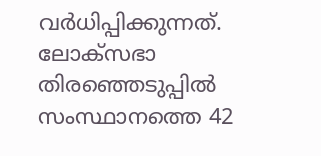വര്‍ധിപ്പിക്കുന്നത്. ലോക്സഭാ തിരഞ്ഞെടുപ്പില്‍ സംസ്ഥാനത്തെ 42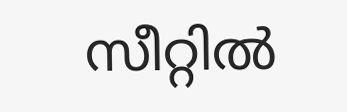സീറ്റില്‍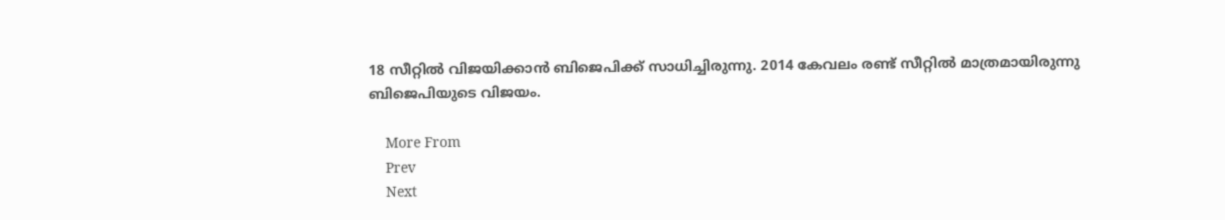18 സീറ്റില്‍ വിജയിക്കാന്‍ ബിജെപിക്ക് സാധിച്ചിരുന്നു. 2014 കേവലം രണ്ട് സീറ്റില്‍ മാത്രമായിരുന്നു ബിജെപിയുടെ വിജയം.

    More From
    Prev
    Next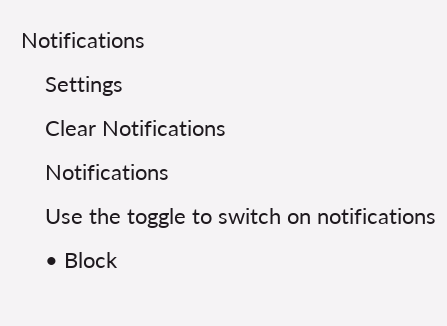Notifications
    Settings
    Clear Notifications
    Notifications
    Use the toggle to switch on notifications
    • Block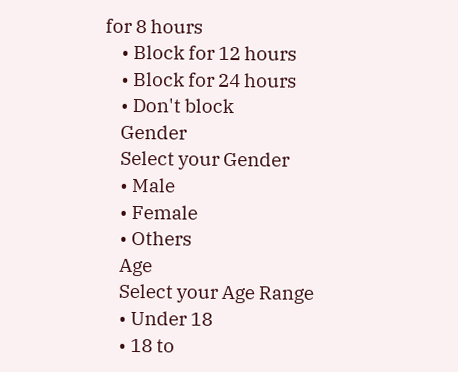for 8 hours
    • Block for 12 hours
    • Block for 24 hours
    • Don't block
    Gender
    Select your Gender
    • Male
    • Female
    • Others
    Age
    Select your Age Range
    • Under 18
    • 18 to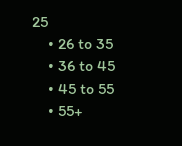25
    • 26 to 35
    • 36 to 45
    • 45 to 55
    • 55+